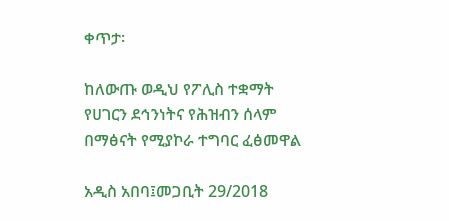ቀጥታ፡

ከለውጡ ወዲህ የፖሊስ ተቋማት የሀገርን ደኅንነትና የሕዝብን ሰላም በማፅናት የሚያኮራ ተግባር ፈፅመዋል

አዲስ አበባ፤መጋቢት 29/2018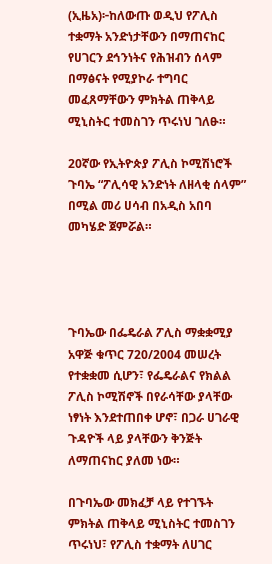(ኢዜአ)፦ከለውጡ ወዲህ የፖሊስ ተቋማት አንድነታቸውን በማጠናከር የሀገርን ደኅንነትና የሕዝብን ሰላም በማፅናት የሚያኮራ ተግባር መፈጸማቸውን ምክትል ጠቅላይ ሚኒስትር ተመስገን ጥሩነህ ገለፁ።

20ኛው የኢትዮጵያ ፖሊስ ኮሚሽነሮች ጉባኤ “ፖሊሳዊ አንድነት ለዘላቂ ሰላም” በሚል መሪ ሀሳብ በአዲስ አበባ መካሄድ ጀምሯል።




ጉባኤው በፌዴራል ፖሊስ ማቋቋሚያ አዋጅ ቁጥር 720/2004 መሠረት የተቋቋመ ሲሆን፣ የፌዴራልና የክልል ፖሊስ ኮሚሽኖች በየራሳቸው ያላቸው ነፃነት እንደተጠበቀ ሆኖ፣ በጋራ ሀገራዊ ጉዳዮች ላይ ያላቸውን ቅንጅት ለማጠናከር ያለመ ነው።

በጉባኤው መክፈቻ ላይ የተገኙት ምክትል ጠቅላይ ሚኒስትር ተመስገን ጥሩነህ፣ የፖሊስ ተቋማት ለሀገር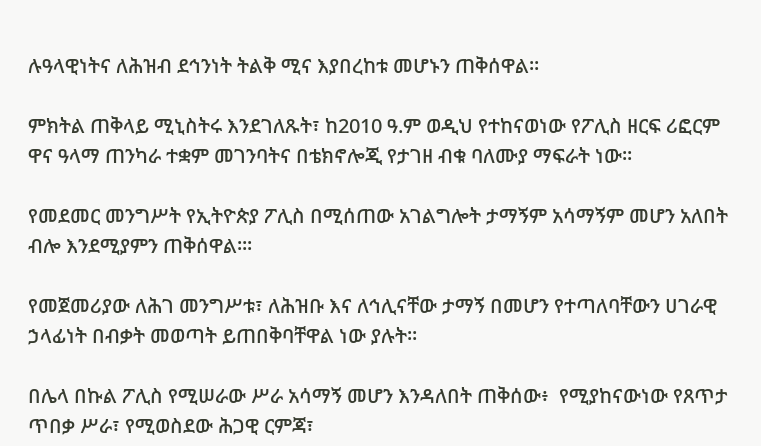ሉዓላዊነትና ለሕዝብ ደኅንነት ትልቅ ሚና እያበረከቱ መሆኑን ጠቅሰዋል።

ምክትል ጠቅላይ ሚኒስትሩ እንደገለጹት፣ ከ2010 ዓ.ም ወዲህ የተከናወነው የፖሊስ ዘርፍ ሪፎርም ዋና ዓላማ ጠንካራ ተቋም መገንባትና በቴክኖሎጂ የታገዘ ብቁ ባለሙያ ማፍራት ነው።

የመደመር መንግሥት የኢትዮጵያ ፖሊስ በሚሰጠው አገልግሎት ታማኝም አሳማኝም መሆን አለበት ብሎ እንደሚያምን ጠቅሰዋል።፡

የመጀመሪያው ለሕገ መንግሥቱ፣ ለሕዝቡ እና ለኅሊናቸው ታማኝ በመሆን የተጣለባቸውን ሀገራዊ ኃላፊነት በብቃት መወጣት ይጠበቅባቸዋል ነው ያሉት።

በሌላ በኩል ፖሊስ የሚሠራው ሥራ አሳማኝ መሆን እንዳለበት ጠቅሰው፥  የሚያከናውነው የጸጥታ ጥበቃ ሥራ፣ የሚወስደው ሕጋዊ ርምጃ፣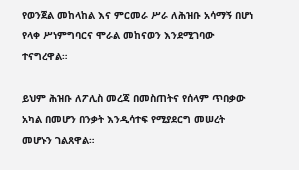የወንጀል መከላከል እና ምርመራ ሥራ ለሕዝቡ አሳማኝ በሆነ የላቀ ሥነምግባርና ሞራል መከናወን እንደሚገባው ተናግረዋል።

ይህም ሕዝቡ ለፖሊስ መረጃ በመስጠትና የሰላም ጥበቃው አካል በመሆን በንቃት እንዲሳተፍ የሚያደርግ መሠረት መሆኑን ገልጸዋል።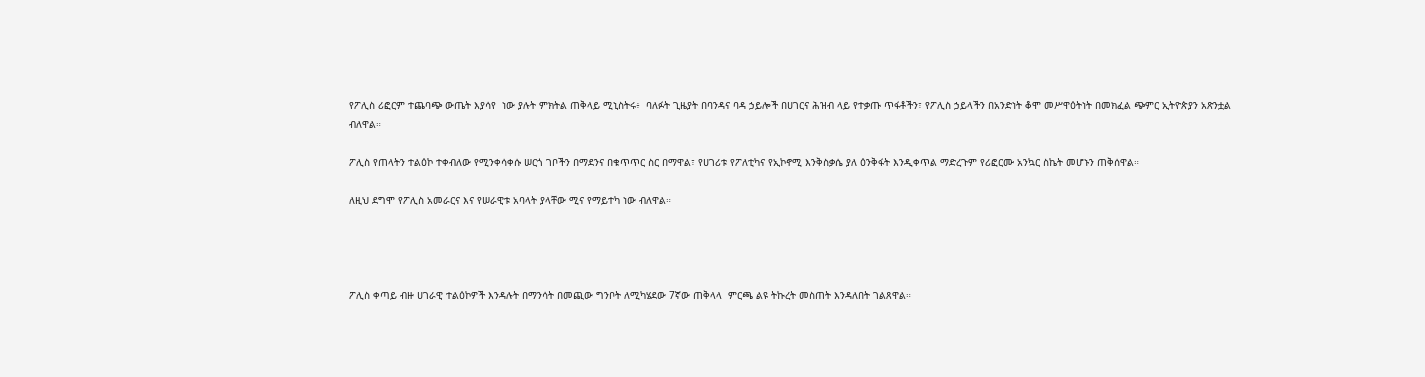የፖሊስ ሪፎርም ተጨባጭ ውጤት እያሳየ  ነው ያሉት ምክትል ጠቅላይ ሚኒስትሩ፥  ባለፉት ጊዜያት በባንዳና ባዳ ኃይሎች በሀገርና ሕዝብ ላይ የተቃጡ ጥፋቶችን፣ የፖሊስ ኃይላችን በአንድነት ቆሞ መሥዋዕትነት በመክፈል ጭምር ኢትዮጵያን አጽንቷል ብለዋል።

ፖሊስ የጠላትን ተልዕኮ ተቀብለው የሚንቀሳቀሱ ሠርጎ ገቦችን በማደንና በቁጥጥር ስር በማዋል፣ የሀገሪቱ የፖለቲካና የኢኮኖሚ እንቅስቃሴ ያለ ዕንቅፋት እንዲቀጥል ማድረጉም የሪፎርሙ አንኳር ስኬት መሆኑን ጠቅሰዋል።

ለዚህ ደግሞ የፖሊስ አመራርና እና የሠራዊቱ አባላት ያላቸው ሚና የማይተካ ነው ብለዋል።




ፖሊስ ቀጣይ ብዙ ሀገራዊ ተልዕኮዎች እንዳሉት በማንሳት በመጪው ግንቦት ለሚካሄደው 7ኛው ጠቅላላ  ምርጫ ልዩ ትኩረት መስጠት እንዳለበት ገልጸዋል።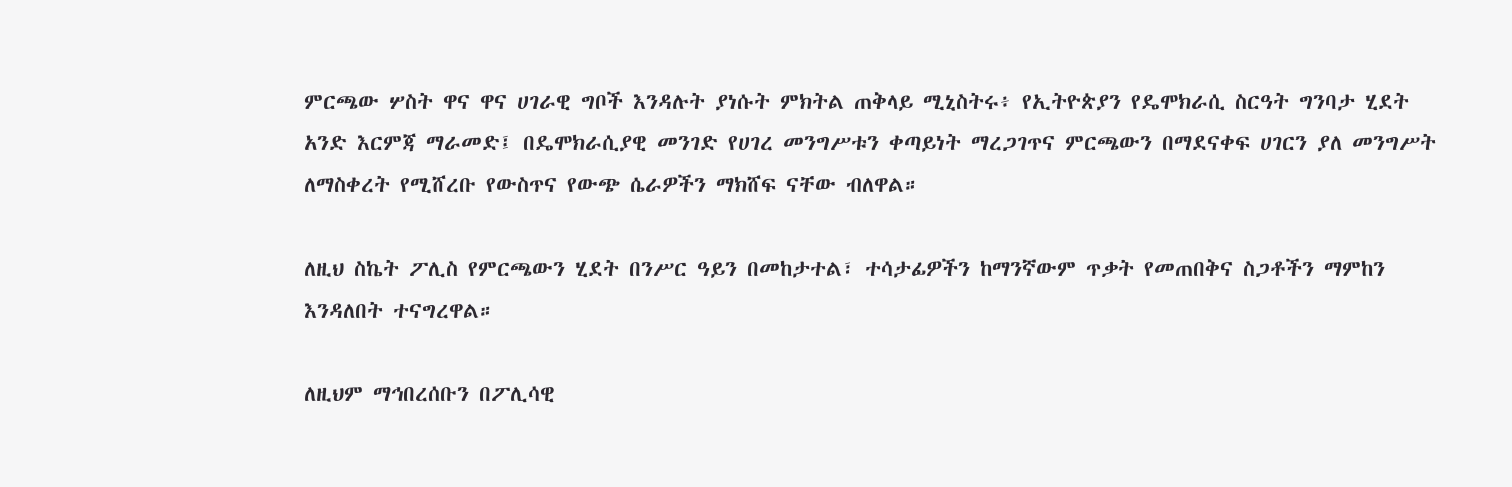ምርጫው ሦስት ዋና ዋና ሀገራዊ ግቦች እንዳሉት ያነሱት ምክትል ጠቅላይ ሚኒስትሩ፥ የኢትዮጵያን የዴሞክራሲ ስርዓት ግንባታ ሂደት አንድ እርምጃ ማራመድ፤ በዴሞክራሲያዊ መንገድ የሀገረ መንግሥቱን ቀጣይነት ማረጋገጥና ምርጫውን በማደናቀፍ ሀገርን ያለ መንግሥት ለማስቀረት የሚሸረቡ የውስጥና የውጭ ሴራዎችን ማክሸፍ ናቸው ብለዋል።

ለዚህ ስኬት ፖሊስ የምርጫውን ሂደት በንሥር ዓይን በመከታተል፣ ተሳታፊዎችን ከማንኛውም ጥቃት የመጠበቅና ስጋቶችን ማምከን እንዳለበት ተናግረዋል።

ለዚህም ማኅበረሰቡን በፖሊሳዊ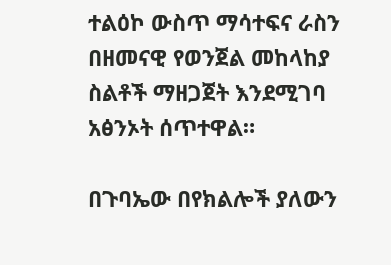ተልዕኮ ውስጥ ማሳተፍና ራስን በዘመናዊ የወንጀል መከላከያ ስልቶች ማዘጋጀት እንደሚገባ አፅንኦት ሰጥተዋል።

በጉባኤው በየክልሎች ያለውን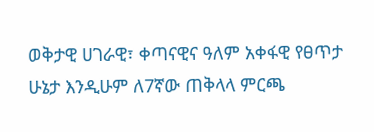ወቅታዊ ሀገራዊ፣ ቀጣናዊና ዓለም አቀፋዊ የፀጥታ ሁኔታ እንዲሁም ለ7ኛው ጠቅላላ ምርጫ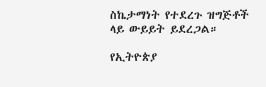ስኬታማነት የተደረጉ ዝግጅቶች ላይ ውይይት ይደረጋል።

የኢትዮጵያ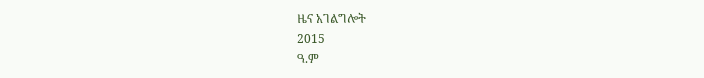ዜና አገልግሎት
2015
ዓ.ም